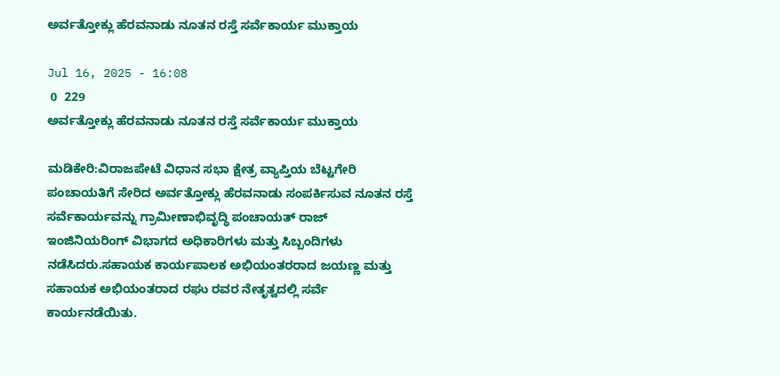ಅರ್ವತ್ತೋಕ್ಲು ಹೆರವನಾಡು ನೂತನ ರಸ್ತೆ ಸರ್ವೆಕಾರ್ಯ ಮುಕ್ತಾಯ

Jul 16, 2025 - 16:08
 0  229
ಅರ್ವತ್ತೋಕ್ಲು ಹೆರವನಾಡು ನೂತನ ರಸ್ತೆ ಸರ್ವೆಕಾರ್ಯ ಮುಕ್ತಾಯ

ಮಡಿಕೇರಿ:ವಿರಾಜಪೇಟೆ ವಿಧಾನ ಸಭಾ ಕ್ಷೇತ್ರ ವ್ಯಾಪ್ತಿಯ ಬೆಟ್ಟಗೇರಿ ಪಂಚಾಯತಿಗೆ ಸೇರಿದ ಅರ್ವತ್ತೋಕ್ಲು ಹೆರವನಾಡು ಸಂಪರ್ಕಿಸುವ ನೂತನ ರಸ್ತೆ ಸರ್ವೆಕಾರ್ಯವನ್ನು ಗ್ರಾಮೀಣಾಭಿವೃದ್ಧಿ ಪಂಚಾಯತ್ ರಾಜ್ ಇಂಜಿನಿಯರಿಂಗ್ ವಿಭಾಗದ ಅಧಿಕಾರಿಗಳು ಮತ್ತು ಸಿಬ್ಬಂದಿಗಳು ನಡೆಸಿದರು.ಸಹಾಯಕ ಕಾರ್ಯಪಾಲಕ ಅಭಿಯಂತರರಾದ ಜಯಣ್ಣ ಮತ್ತು ಸಹಾಯಕ ಅಭಿಯಂತರಾದ ರಘು ರವರ ನೇತೃತ್ವದಲ್ಲಿ ಸರ್ವೆ ಕಾರ್ಯನಡೆಯಿತು.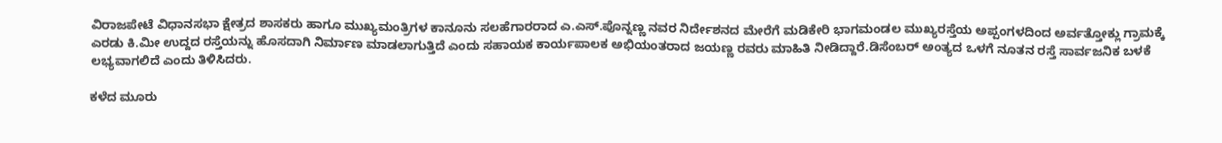ವಿರಾಜಪೇಟೆ ವಿಧಾನಸಭಾ ಕ್ಷೇತ್ರದ ಶಾಸಕರು ಹಾಗೂ ಮುಖ್ಯಮಂತ್ರಿಗಳ ಕಾನೂನು ಸಲಹೆಗಾರರಾದ ಎ.ಎಸ್.ಪೊನ್ನಣ್ಣ ‌ನವರ ನಿರ್ದೇಶನದ ಮೇರೆಗೆ ಮಡಿಕೇರಿ ಭಾಗಮಂಡಲ ಮುಖ್ಯರಸ್ತೆಯ ಅಪ್ಪಂಗಳದಿಂದ ಅರ್ವತ್ತೋಕ್ಲು ಗ್ರಾಮಕ್ಕೆ ಎರಡು ಕಿ.ಮೀ ಉದ್ದದ ರಸ್ತೆಯನ್ನು ಹೊಸದಾಗಿ ನಿರ್ಮಾಣ ಮಾಡಲಾಗುತ್ತಿದೆ ಎಂದು ಸಹಾಯಕ ಕಾರ್ಯಪಾಲಕ ಅಭಿಯಂತರಾದ ಜಯಣ್ಣ ರವರು ಮಾಹಿತಿ ನೀಡಿದ್ದಾರೆ.ಡಿಸೆಂಬರ್ ಅಂತ್ಯದ ಒಳಗೆ ನೂತನ ರಸ್ತೆ ಸಾರ್ವಜನಿಕ ಬಳಕೆ ಲಭ್ಯವಾಗಲಿದೆ ಎಂದು ತಿಳಿಸಿದರು.

ಕಳೆದ ಮೂರು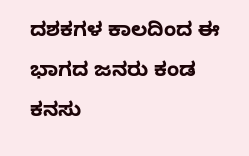ದಶಕಗಳ ಕಾಲದಿಂದ ಈ ಭಾಗದ ಜನರು ಕಂಡ ಕನಸು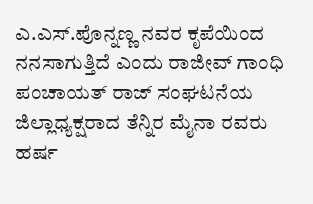ಎ.ಎಸ್.ಪೊನ್ನಣ್ಣ ನವರ ಕೃಪೆಯಿಂದ ನನಸಾಗುತ್ತಿದೆ ಎಂದು ರಾಜೀವ್ ಗಾಂಧಿ ಪಂಚಾಯತ್ ರಾಜ್ ಸಂಘಟನೆಯ ಜಿಲ್ಲಾಧ್ಯಕ್ಷರಾದ ತೆನ್ನಿರ ಮೈನಾ ರವರು ಹರ್ಷ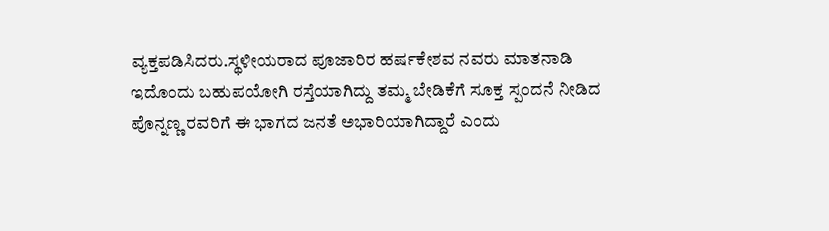ವ್ಯಕ್ತಪಡಿಸಿದರು.ಸ್ಥಳೀಯರಾದ ಪೂಜಾರಿರ ಹರ್ಷಕೇಶವ ನವರು ಮಾತನಾಡಿ ಇದೊಂದು ಬಹುಪಯೋಗಿ ರಸ್ತೆಯಾಗಿದ್ದು ತಮ್ಮ ಬೇಡಿಕೆಗೆ ಸೂಕ್ತ ಸ್ಪಂದನೆ ನೀಡಿದ ಪೊನ್ನಣ್ಣ ರವರಿಗೆ ಈ ಭಾಗದ ಜನತೆ ಅಭಾರಿಯಾಗಿದ್ದಾರೆ ಎಂದು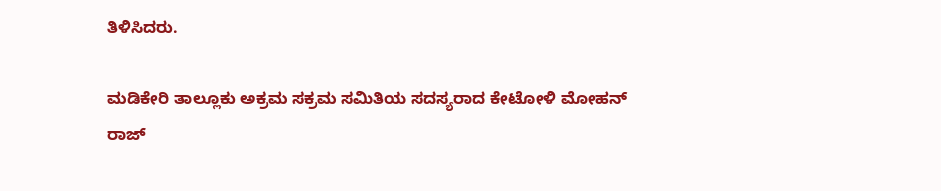ತಿಳಿಸಿದರು.

ಮಡಿಕೇರಿ ತಾಲ್ಲೂಕು ಅಕ್ರಮ ಸಕ್ರಮ ಸಮಿತಿಯ ಸದಸ್ಯರಾದ ಕೇಟೋಳಿ ಮೋಹನ್ ರಾಜ್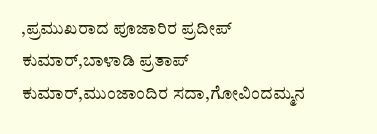,ಪ್ರಮುಖರಾದ ಪೂಜಾರಿರ ಪ್ರದೀಪ್ ಕುಮಾರ್,ಬಾಳಾಡಿ ಪ್ರತಾಪ್ ಕುಮಾರ್,ಮುಂಜಾಂದಿರ ಸದಾ,ಗೋವಿಂದಮ್ಮನ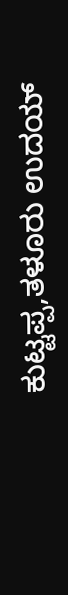ಕುಟ್ಟಪ್ಪ,ತಳೂರು ಉದಯ್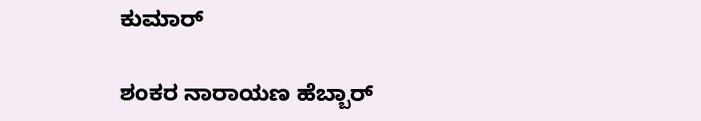ಕುಮಾರ್

ಶಂಕರ ನಾರಾಯಣ ಹೆಬ್ಬಾರ್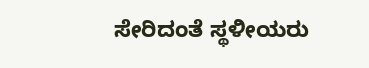ಸೇರಿದಂತೆ ಸ್ಥಳೀಯರು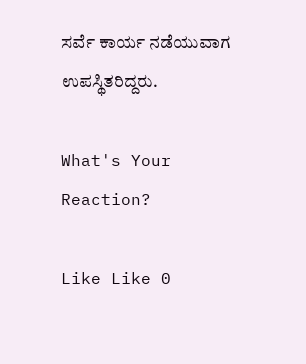ಸರ್ವೆ ಕಾರ್ಯ ನಡೆಯುವಾಗ ಉಪಸ್ಥಿತರಿದ್ದರು.

What's Your Reaction?

Like Like 0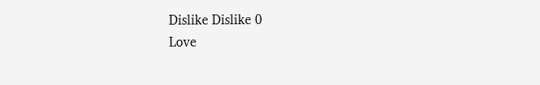Dislike Dislike 0
Love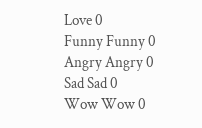Love 0
Funny Funny 0
Angry Angry 0
Sad Sad 0
Wow Wow 0